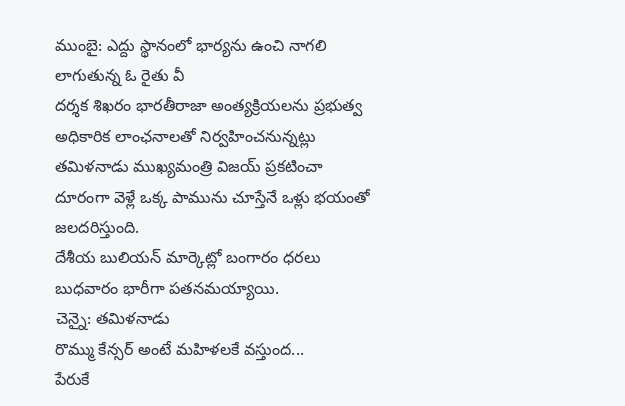ముంబై: ఎద్దు స్థానంలో భార్యను ఉంచి నాగలి లాగుతున్న ఓ రైతు వీ
దర్శక శిఖరం భారతీరాజా అంత్యక్రియలను ప్రభుత్వ అధికారిక లాంఛనాలతో నిర్వహించనున్నట్లు తమిళనాడు ముఖ్యమంత్రి విజయ్ ప్రకటించా
దూరంగా వెళ్లే ఒక్క పామును చూస్తేనే ఒళ్లు భయంతో జలదరిస్తుంది.
దేశీయ బులియన్ మార్కెట్లో బంగారం ధరలు బుధవారం భారీగా పతనమయ్యాయి.
చెన్నై: తమిళనాడు
రొమ్ము కేన్సర్ అంటే మహిళలకే వస్తుంద...
పేరుకే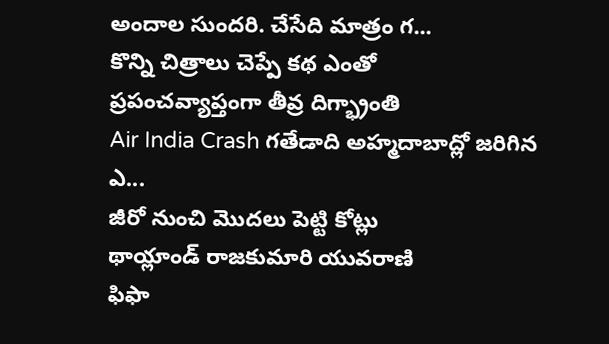అందాల సుందరి. చేసేది మాత్రం గ...
కొన్ని చిత్రాలు చెప్పే కథ ఎంతో
ప్రపంచవ్యాప్తంగా తీవ్ర దిగ్భ్రాంతి
Air India Crash గతేడాది అహ్మదాబాద్లో జరిగిన ఎ...
జీరో నుంచి మొదలు పెట్టి కోట్లు
థాయ్లాండ్ రాజకుమారి యువరాణి
ఫిఫా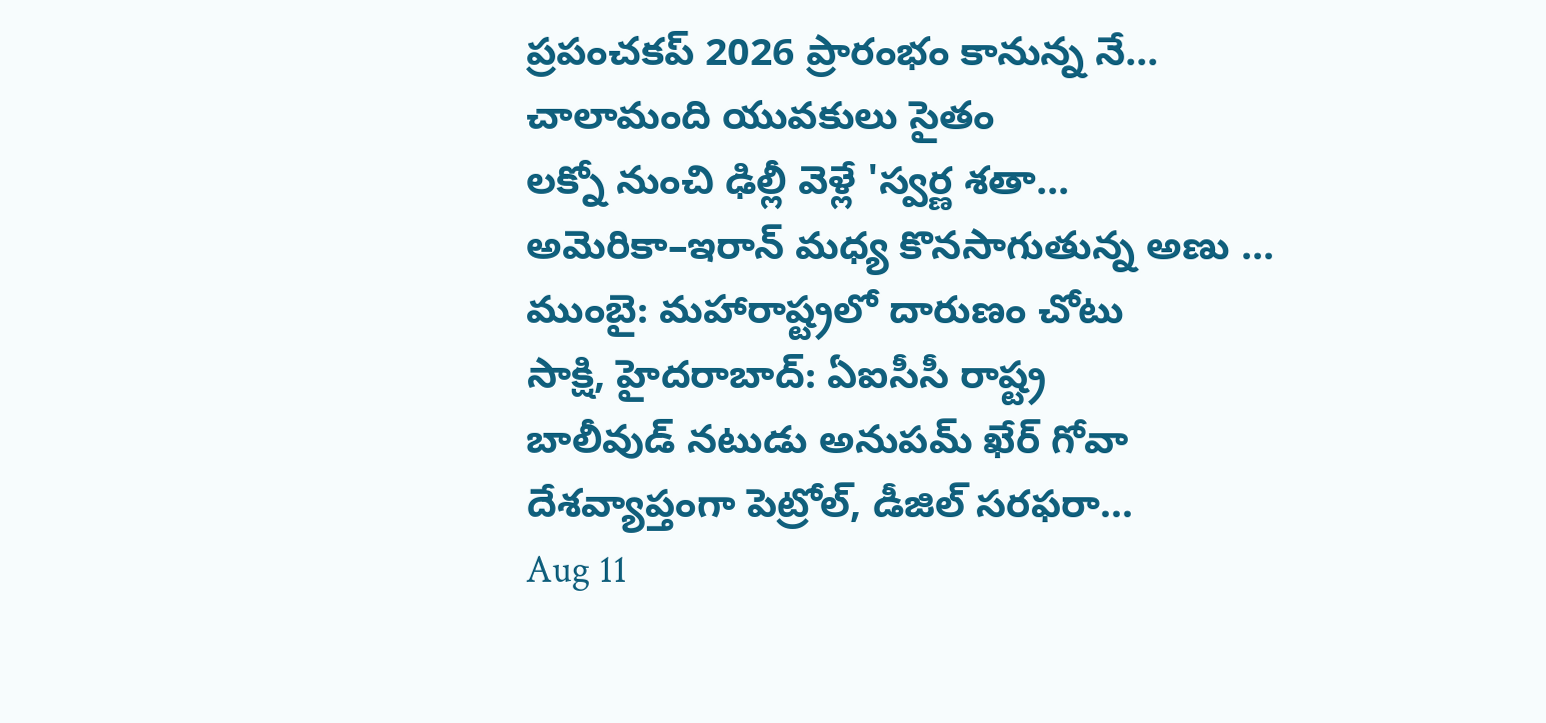ప్రపంచకప్ 2026 ప్రారంభం కానున్న నే...
చాలామంది యువకులు సైతం
లక్నో నుంచి ఢిల్లీ వెళ్లే 'స్వర్ణ శతా...
అమెరికా–ఇరాన్ మధ్య కొనసాగుతున్న అణు ...
ముంబై: మహారాష్ట్రలో దారుణం చోటు
సాక్షి, హైదరాబాద్: ఏఐసీసీ రాష్ట్ర
బాలీవుడ్ నటుడు అనుపమ్ ఖేర్ గోవా
దేశవ్యాప్తంగా పెట్రోల్, డీజిల్ సరఫరా...
Aug 11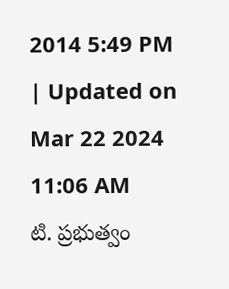2014 5:49 PM | Updated on Mar 22 2024 11:06 AM
టి. ప్రభుత్వం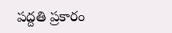పద్దతి ప్రకారం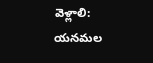వెళ్లాలి: యనమల